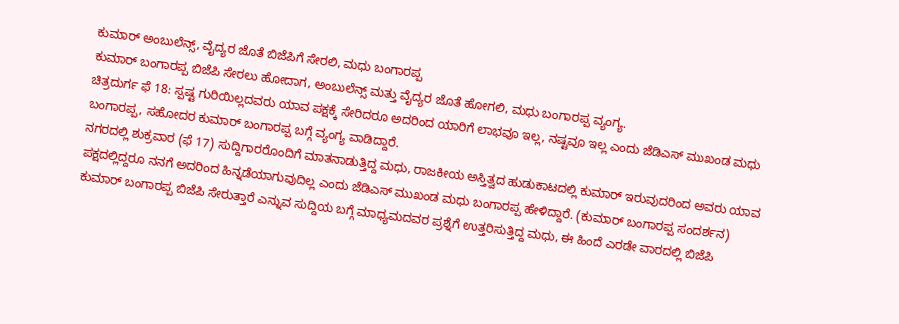ಕುಮಾರ್ ಅಂಬುಲೆನ್ಸ್, ವೈದ್ಯರ ಜೊತೆ ಬಿಜೆಪಿಗೆ ಸೇರಲಿ, ಮಧು ಬಂಗಾರಪ್ಪ
ಕುಮಾರ್ ಬಂಗಾರಪ್ಪ ಬಿಜೆಪಿ ಸೇರಲು ಹೋದಾಗ, ಅಂಬುಲೆನ್ಸ್ ಮತ್ತು ವೈದ್ಯರ ಜೊತೆ ಹೋಗಲಿ, ಮಧು ಬಂಗಾರಪ್ಪ ವ್ಯಂಗ್ಯ.
ಚಿತ್ರದುರ್ಗ ಫೆ 18: ಸ್ಪಷ್ಟ ಗುರಿಯಿಲ್ಲದವರು ಯಾವ ಪಕ್ಷಕ್ಕೆ ಸೇರಿದರೂ ಅದರಿಂದ ಯಾರಿಗೆ ಲಾಭವೂ ಇಲ್ಲ, ನಷ್ಟವೂ ಇಲ್ಲ ಎಂದು ಜೆಡಿಎಸ್ ಮುಖಂಡ ಮಧು ಬಂಗಾರಪ್ಪ, ಸಹೋದರ ಕುಮಾರ್ ಬಂಗಾರಪ್ಪ ಬಗ್ಗೆ ವ್ಯಂಗ್ಯ ವಾಡಿದ್ದಾರೆ.
ನಗರದಲ್ಲಿ ಶುಕ್ರವಾರ (ಫೆ 17) ಸುದ್ದಿಗಾರರೊಂದಿಗೆ ಮಾತನಾಡುತ್ತಿದ್ದ ಮಧು, ರಾಜಕೀಯ ಅಸ್ತಿತ್ವದ ಹುಡುಕಾಟದಲ್ಲಿ ಕುಮಾರ್ ಇರುವುದರಿಂದ ಅವರು ಯಾವ ಪಕ್ಷದಲ್ಲಿದ್ದರೂ ನನಗೆ ಅದರಿಂದ ಹಿನ್ನಡೆಯಾಗುವುದಿಲ್ಲ ಎಂದು ಜೆಡಿಎಸ್ ಮುಖಂಡ ಮಧು ಬಂಗಾರಪ್ಪ ಹೇಳಿದ್ದಾರೆ. (ಕುಮಾರ್ ಬಂಗಾರಪ್ಪ ಸಂದರ್ಶನ)
ಕುಮಾರ್ ಬಂಗಾರಪ್ಪ ಬಿಜೆಪಿ ಸೇರುತ್ತಾರೆ ಎನ್ನುವ ಸುದ್ದಿಯ ಬಗ್ಗೆ ಮಾಧ್ಯಮದವರ ಪ್ರಶ್ನೆಗೆ ಉತ್ತರಿಸುತ್ತಿದ್ದ ಮಧು, ಈ ಹಿಂದೆ ಎರಡೇ ವಾರದಲ್ಲಿ ಬಿಜೆಪಿ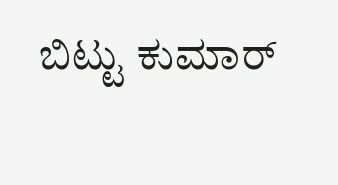ಬಿಟ್ಟು ಕುಮಾರ್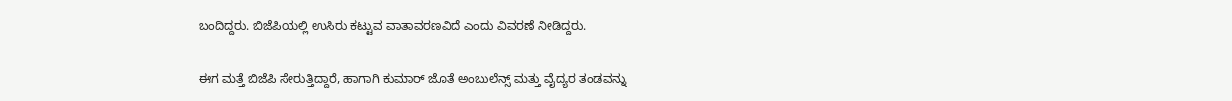ಬಂದಿದ್ದರು. ಬಿಜೆಪಿಯಲ್ಲಿ ಉಸಿರು ಕಟ್ಟುವ ವಾತಾವರಣವಿದೆ ಎಂದು ವಿವರಣೆ ನೀಡಿದ್ದರು.

ಈಗ ಮತ್ತೆ ಬಿಜೆಪಿ ಸೇರುತ್ತಿದ್ದಾರೆ, ಹಾಗಾಗಿ ಕುಮಾರ್ ಜೊತೆ ಅಂಬುಲೆನ್ಸ್ ಮತ್ತು ವೈದ್ಯರ ತಂಡವನ್ನು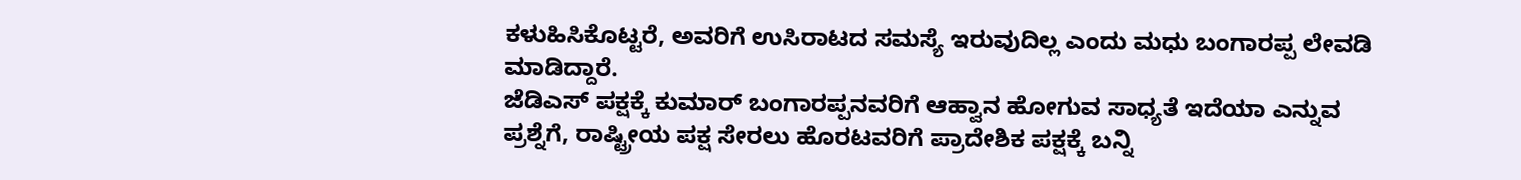ಕಳುಹಿಸಿಕೊಟ್ಟರೆ, ಅವರಿಗೆ ಉಸಿರಾಟದ ಸಮಸ್ಯೆ ಇರುವುದಿಲ್ಲ ಎಂದು ಮಧು ಬಂಗಾರಪ್ಪ ಲೇವಡಿ ಮಾಡಿದ್ದಾರೆ.
ಜೆಡಿಎಸ್ ಪಕ್ಷಕ್ಕೆ ಕುಮಾರ್ ಬಂಗಾರಪ್ಪನವರಿಗೆ ಆಹ್ವಾನ ಹೋಗುವ ಸಾಧ್ಯತೆ ಇದೆಯಾ ಎನ್ನುವ ಪ್ರಶ್ನೆಗೆ, ರಾಷ್ಟ್ರೀಯ ಪಕ್ಷ ಸೇರಲು ಹೊರಟವರಿಗೆ ಪ್ರಾದೇಶಿಕ ಪಕ್ಷಕ್ಕೆ ಬನ್ನಿ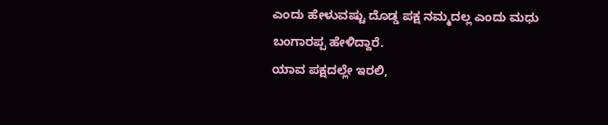ಎಂದು ಹೇಳುವಷ್ಟು ದೊಡ್ಡ ಪಕ್ಷ ನಮ್ಮದಲ್ಲ ಎಂದು ಮಧು ಬಂಗಾರಪ್ಪ ಹೇಳಿದ್ದಾರೆ.
ಯಾವ ಪಕ್ಷದಲ್ಲೇ ಇರಲಿ,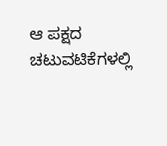ಆ ಪಕ್ಷದ ಚಟುವಟಿಕೆಗಳಲ್ಲಿ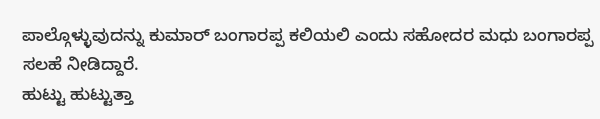ಪಾಲ್ಗೊಳ್ಳುವುದನ್ನು ಕುಮಾರ್ ಬಂಗಾರಪ್ಪ ಕಲಿಯಲಿ ಎಂದು ಸಹೋದರ ಮಧು ಬಂಗಾರಪ್ಪ ಸಲಹೆ ನೀಡಿದ್ದಾರೆ.
ಹುಟ್ಟು ಹುಟ್ಟುತ್ತಾ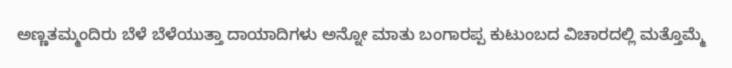ಅಣ್ಣತಮ್ಮಂದಿರು ಬೆಳೆ ಬೆಳೆಯುತ್ತಾ ದಾಯಾದಿಗಳು ಅನ್ನೋ ಮಾತು ಬಂಗಾರಪ್ಪ ಕುಟುಂಬದ ವಿಚಾರದಲ್ಲಿ ಮತ್ತೊಮ್ಮೆ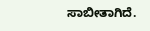ಸಾಬೀತಾಗಿದೆ.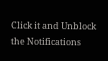Click it and Unblock the Notifications